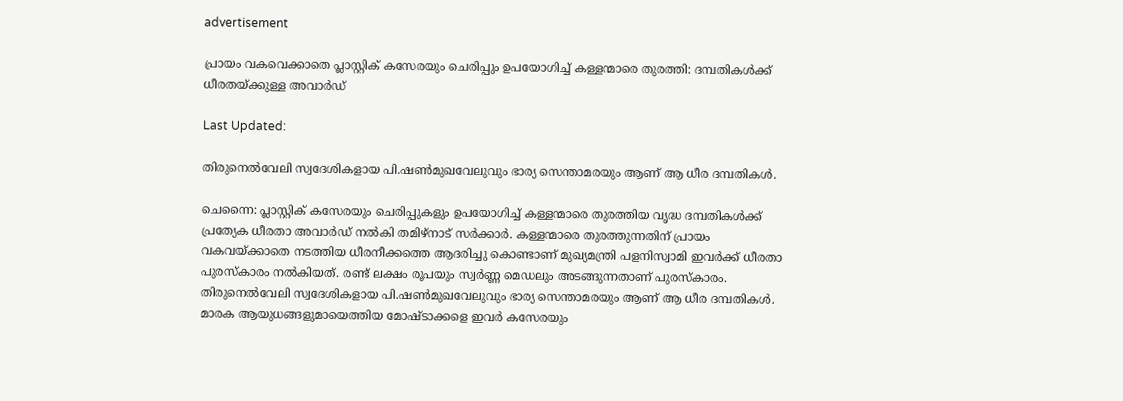advertisement

പ്രായം വകവെക്കാതെ പ്ലാസ്റ്റിക് കസേരയും ചെരിപ്പും ഉപയോഗിച്ച് കള്ളന്മാരെ തുരത്തി: ദമ്പതികൾക്ക് ധീരതയ്ക്കുള്ള അവാർഡ്

Last Updated:

തിരുനെല്‍വേലി സ്വദേശികളായ പി.ഷൺമുഖവേലുവും ഭാര്യ സെന്താമരയും ആണ് ആ ധീര ദമ്പതികൾ.

ചെന്നൈ: പ്ലാസ്റ്റിക് കസേരയും ചെരിപ്പുകളും ഉപയോഗിച്ച് കള്ളന്മാരെ തുരത്തിയ വൃദ്ധ ദമ്പതികൾക്ക് പ്രത്യേക ധീരതാ അവാർഡ് നൽകി തമിഴ്നാട് സർക്കാര്‍. കള്ളന്മാരെ തുരത്തുന്നതിന് പ്രായം വകവയ്ക്കാതെ നടത്തിയ ധീരനീക്കത്തെ ആദരിച്ചു കൊണ്ടാണ് മുഖ്യമന്ത്രി പളനിസ്വാമി ഇവർക്ക് ധീരതാ പുരസ്കാരം നൽകിയത്. രണ്ട് ലക്ഷം രൂപയും സ്വർണ്ണ മെഡലും അടങ്ങുന്നതാണ് പുരസ്കാരം.
തിരുനെല്‍വേലി സ്വദേശികളായ പി.ഷൺമുഖവേലുവും ഭാര്യ സെന്താമരയും ആണ് ആ ധീര ദമ്പതികൾ. മാരക ആയുധങ്ങളുമായെത്തിയ മോഷ്ടാക്കളെ ഇവർ കസേരയും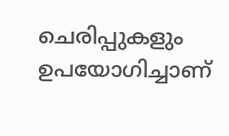ചെരിപ്പുകളും ഉപയോഗിച്ചാണ്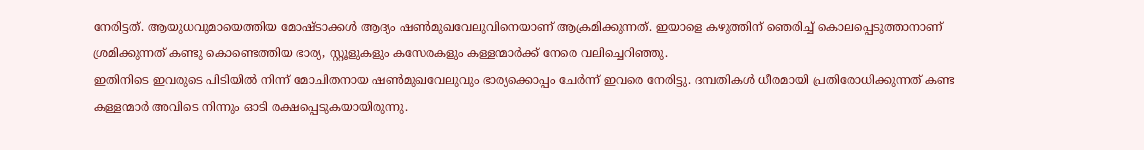നേരിട്ടത്. ആയുധവുമായെത്തിയ മോഷ്ടാക്കൾ ആദ്യം ഷൺമുഖവേലുവിനെയാണ് ആക്രമിക്കുന്നത്. ഇയാളെ കഴുത്തിന് ഞെരിച്ച് കൊലപ്പെടുത്താനാണ് ശ്രമിക്കുന്നത് കണ്ടു കൊണ്ടെത്തിയ ഭാര്യ, സ്റ്റൂളുകളും കസേരകളും കള്ളന്മാർക്ക് നേരെ വലിച്ചെറിഞ്ഞു.
ഇതിനിടെ ഇവരുടെ പിടിയിൽ നിന്ന് മോചിതനായ ഷൺമുഖവേലുവും ഭാര്യക്കൊപ്പം ചേർന്ന് ഇവരെ നേരിട്ടു. ദമ്പതികൾ ധീരമായി പ്രതിരോധിക്കുന്നത് കണ്ട കള്ളന്മാർ അവിടെ നിന്നും ഓടി രക്ഷപ്പെടുകയായിരുന്നു.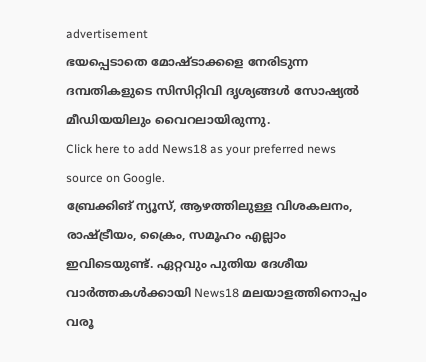advertisement
ഭയപ്പെടാതെ മോഷ്ടാക്കളെ നേരിടുന്ന ദമ്പതികളുടെ സിസിറ്റിവി ദൃശ്യങ്ങൾ സോഷ്യൽ മീഡിയയിലും വൈറലായിരുന്നു.
Click here to add News18 as your preferred news source on Google.
ബ്രേക്കിങ് ന്യൂസ്, ആഴത്തിലുള്ള വിശകലനം, രാഷ്ട്രീയം, ക്രൈം, സമൂഹം എല്ലാം ഇവിടെയുണ്ട്. ഏറ്റവും പുതിയ ദേശീയ വാർത്തകൾക്കായി News18 മലയാളത്തിനൊപ്പം വരൂ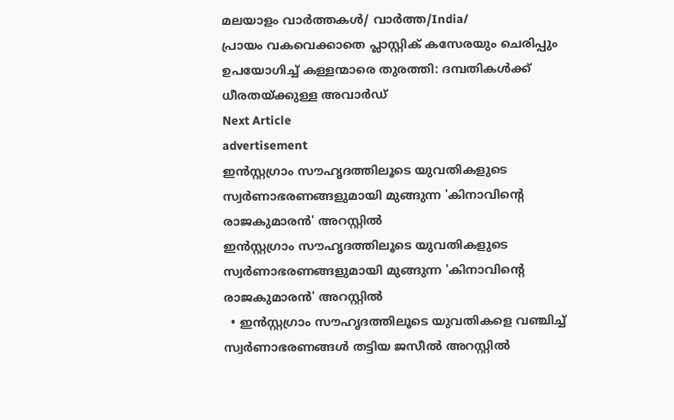മലയാളം വാർത്തകൾ/ വാർത്ത/India/
പ്രായം വകവെക്കാതെ പ്ലാസ്റ്റിക് കസേരയും ചെരിപ്പും ഉപയോഗിച്ച് കള്ളന്മാരെ തുരത്തി: ദമ്പതികൾക്ക് ധീരതയ്ക്കുള്ള അവാർഡ്
Next Article
advertisement
ഇൻസ്റ്റഗ്രാം സൗഹൃദത്തിലൂടെ യുവതികളുടെ സ്വർണാഭരണങ്ങളുമായി മുങ്ങുന്ന 'കിനാവിന്റെ രാജകുമാരൻ' അറസ്റ്റിൽ
ഇൻസ്റ്റഗ്രാം സൗഹൃദത്തിലൂടെ യുവതികളുടെ സ്വർണാഭരണങ്ങളുമായി മുങ്ങുന്ന 'കിനാവിന്റെ രാജകുമാരൻ' അറസ്റ്റിൽ
  • ഇൻസ്റ്റഗ്രാം സൗഹൃദത്തിലൂടെ യുവതികളെ വഞ്ചിച്ച് സ്വർണാഭരണങ്ങൾ തട്ടിയ ജസീൽ അറസ്റ്റിൽ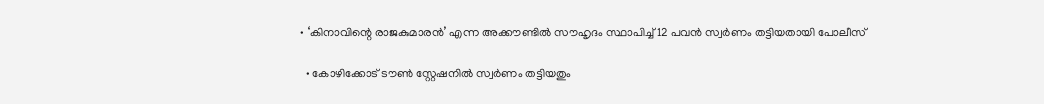• ‘കിനാവിന്റെ രാജകുമാരൻ’ എന്ന അക്കൗണ്ടിൽ സൗഹൃദം സ്ഥാപിച്ച് 12 പവൻ സ്വർണം തട്ടിയതായി പോലീസ്

  • കോഴിക്കോട് ടൗൺ സ്റ്റേഷനിൽ സ്വർണം തട്ടിയതും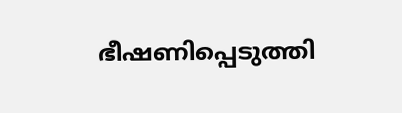ഭീഷണിപ്പെടുത്തി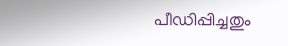പീഡിപ്പിച്ചതും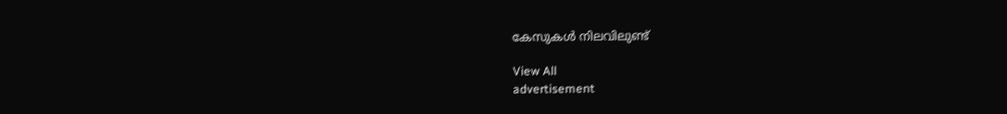കേസുകൾ നിലവിലുണ്ട്

View All
advertisement